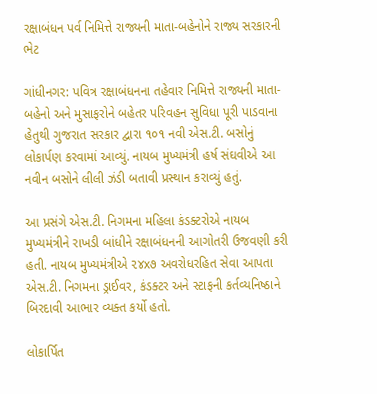રક્ષાબંધન પર્વ નિમિત્તે રાજ્યની માતા-બહેનોને રાજ્ય સરકારની ભેટ

ગાંધીનગર: પવિત્ર રક્ષાબંધનના તહેવાર નિમિત્તે રાજ્યની માતા-બહેનો અને મુસાફરોને બહેતર પરિવહન સુવિધા પૂરી પાડવાના હેતુથી ગુજરાત સરકાર દ્વારા ૧૦૧ નવી એસ.ટી. બસોનું લોકાર્પણ કરવામાં આવ્યું. નાયબ મુખ્યમંત્રી હર્ષ સંઘવીએ આ નવીન બસોને લીલી ઝંડી બતાવી પ્રસ્થાન કરાવ્યું હતું.

આ પ્રસંગે એસ.ટી. નિગમના મહિલા કંડક્ટરોએ નાયબ મુખ્યમંત્રીને રાખડી બાંધીને રક્ષાબંધનની આગોતરી ઉજવણી કરી હતી. નાયબ મુખ્યમંત્રીએ ૨૪x૭ અવરોધરહિત સેવા આપતા એસ.ટી. નિગમના ડ્રાઈવર, કંડક્ટર અને સ્ટાફની કર્તવ્યનિષ્ઠાને બિરદાવી આભાર વ્યક્ત કર્યો હતો.

લોકાર્પિત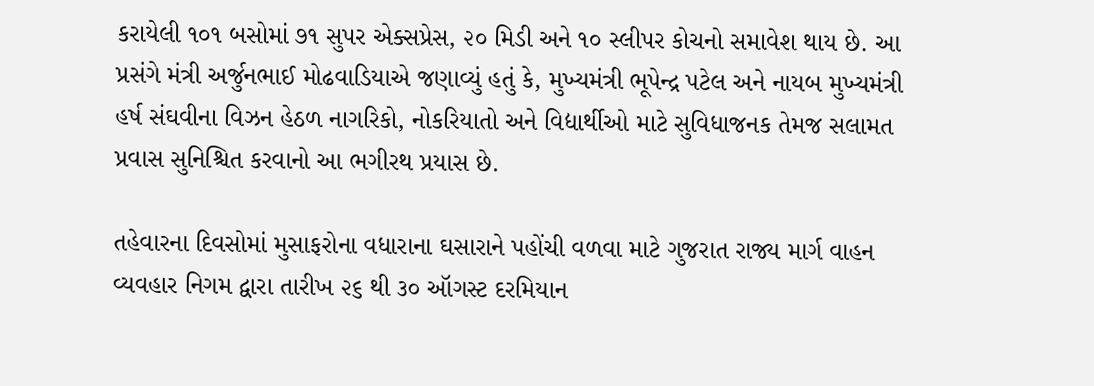કરાયેલી ૧૦૧ બસોમાં ૭૧ સુપર એક્સપ્રેસ, ૨૦ મિડી અને ૧૦ સ્લીપર કોચનો સમાવેશ થાય છે. આ પ્રસંગે મંત્રી અર્જુનભાઈ મોઢવાડિયાએ જણાવ્યું હતું કે, મુખ્યમંત્રી ભૂપેન્દ્ર પટેલ અને નાયબ મુખ્યમંત્રી હર્ષ સંઘવીના વિઝન હેઠળ નાગરિકો, નોકરિયાતો અને વિદ્યાર્થીઓ માટે સુવિધાજનક તેમજ સલામત પ્રવાસ સુનિશ્ચિત કરવાનો આ ભગીરથ પ્રયાસ છે.

તહેવારના દિવસોમાં મુસાફરોના વધારાના ઘસારાને પહોંચી વળવા માટે ગુજરાત રાજ્ય માર્ગ વાહન વ્યવહાર નિગમ દ્વારા તારીખ ૨૬ થી ૩૦ ઑગસ્ટ દરમિયાન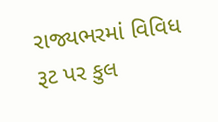રાજ્યભરમાં વિવિધ રૂટ પર કુલ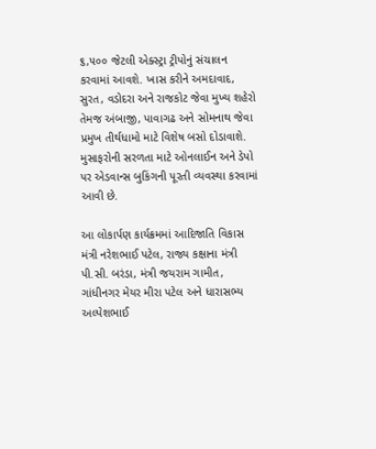૬,૫૦૦ જેટલી એક્સ્ટ્રા ટ્રીપોનું સંચાલન કરવામાં આવશે. ખાસ કરીને અમદાવાદ, સુરત, વડોદરા અને રાજકોટ જેવા મુખ્ય શહેરો તેમજ અંબાજી, પાવાગઢ અને સોમનાથ જેવા પ્રમુખ તીર્થધામો માટે વિશેષ બસો દોડાવાશે. મુસાફરોની સરળતા માટે ઓનલાઈન અને ડેપો પર એડવાન્સ બુકિંગની પૂરતી વ્યવસ્થા કરવામાં આવી છે.

આ લોકાર્પણ કાર્યક્રમમાં આદિજાતિ વિકાસ મંત્રી નરેશભાઈ પટેલ, રાજ્ય કક્ષાના મંત્રી પી.સી. બરંડા, મંત્રી જયરામ ગામીત, ગાંધીનગર મેયર મીરા પટેલ અને ધારાસભ્ય અલ્પેશભાઈ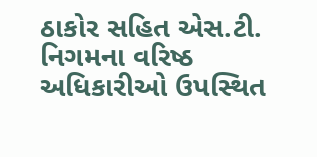ઠાકોર સહિત એસ.ટી. નિગમના વરિષ્ઠ અધિકારીઓ ઉપસ્થિત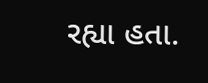રહ્યા હતા.